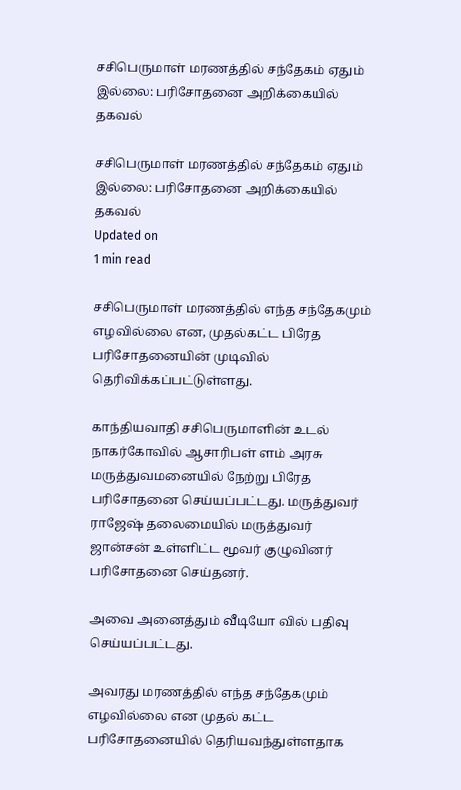சசிபெருமாள் மரணத்தில் சந்தேகம் ஏதும் இல்லை: பரிசோதனை அறிக்கையில் தகவல்

சசிபெருமாள் மரணத்தில் சந்தேகம் ஏதும் இல்லை: பரிசோதனை அறிக்கையில் தகவல்
Updated on
1 min read

சசிபெருமாள் மரணத்தில் எந்த சந்தேகமும் எழவில்லை என, முதல்கட்ட பிரேத பரிசோதனையின் முடிவில் தெரிவிக்கப்பட்டுள்ளது.

காந்தியவாதி சசிபெருமாளின் உடல் நாகர்கோவில் ஆசாரிபள் ளம் அரசு மருத்துவமனையில் நேற்று பிரேத பரிசோதனை செய்யப்பட்டது. மருத்துவர் ராஜேஷ் தலைமையில் மருத்துவர் ஜான்சன் உள்ளிட்ட மூவர் குழுவினர் பரிசோதனை செய்தனர்.

அவை அனைத்தும் வீடியோ வில் பதிவு செய்யப்பட்டது.

அவரது மரணத்தில் எந்த சந்தேகமும் எழவில்லை என முதல் கட்ட பரிசோதனையில் தெரியவந்துள்ளதாக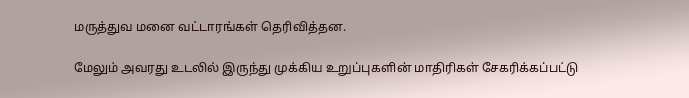மருத்துவ மனை வட்டாரங்கள் தெரிவித்தன.

மேலும் அவரது உடலில் இருந்து முக்கிய உறுப்புகளின் மாதிரிகள் சேகரிக்கப்பட்டு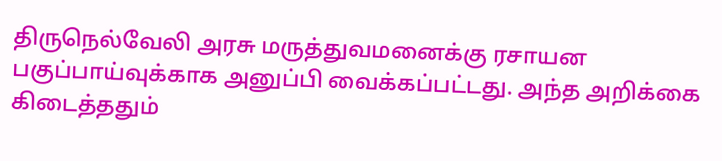திருநெல்வேலி அரசு மருத்துவமனைக்கு ரசாயன பகுப்பாய்வுக்காக அனுப்பி வைக்கப்பட்டது. அந்த அறிக்கை கிடைத்ததும்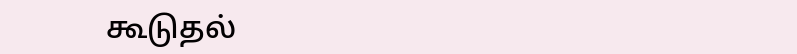கூடுதல்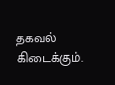தகவல் கிடைக்கும்.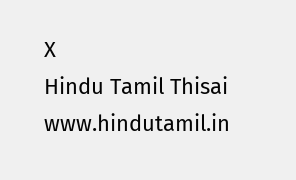X
Hindu Tamil Thisai
www.hindutamil.in